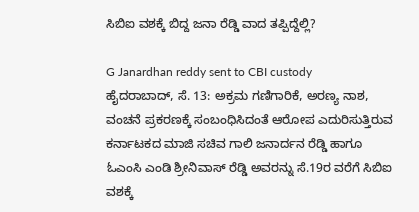ಸಿಬಿಐ ವಶಕ್ಕೆ ಬಿದ್ದ ಜನಾ ರೆಡ್ಡಿ ವಾದ ತಪ್ಪಿದ್ದೆಲ್ಲಿ?

G Janardhan reddy sent to CBI custody
ಹೈದರಾಬಾದ್, ಸೆ. 13: ಅಕ್ರಮ ಗಣಿಗಾರಿಕೆ, ಅರಣ್ಯ ನಾಶ, ವಂಚನೆ ಪ್ರಕರಣಕ್ಕೆ ಸಂಬಂಧಿಸಿದಂತೆ ಆರೋಪ ಎದುರಿಸುತ್ತಿರುವ ಕರ್ನಾಟಕದ ಮಾಜಿ ಸಚಿವ ಗಾಲಿ ಜನಾರ್ದನ ರೆಡ್ಡಿ ಹಾಗೂ ಓಎಂಸಿ ಎಂಡಿ ಶ್ರೀನಿವಾಸ್ ರೆಡ್ಡಿ ಅವರನ್ನು ಸೆ.19ರ ವರೆಗೆ ಸಿಬಿಐ ವಶಕ್ಕೆ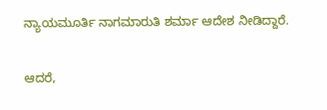ನ್ಯಾಯಮೂರ್ತಿ ನಾಗಮಾರುತಿ ಶರ್ಮಾ ಆದೇಶ ನೀಡಿದ್ದಾರೆ.

ಆದರೆ,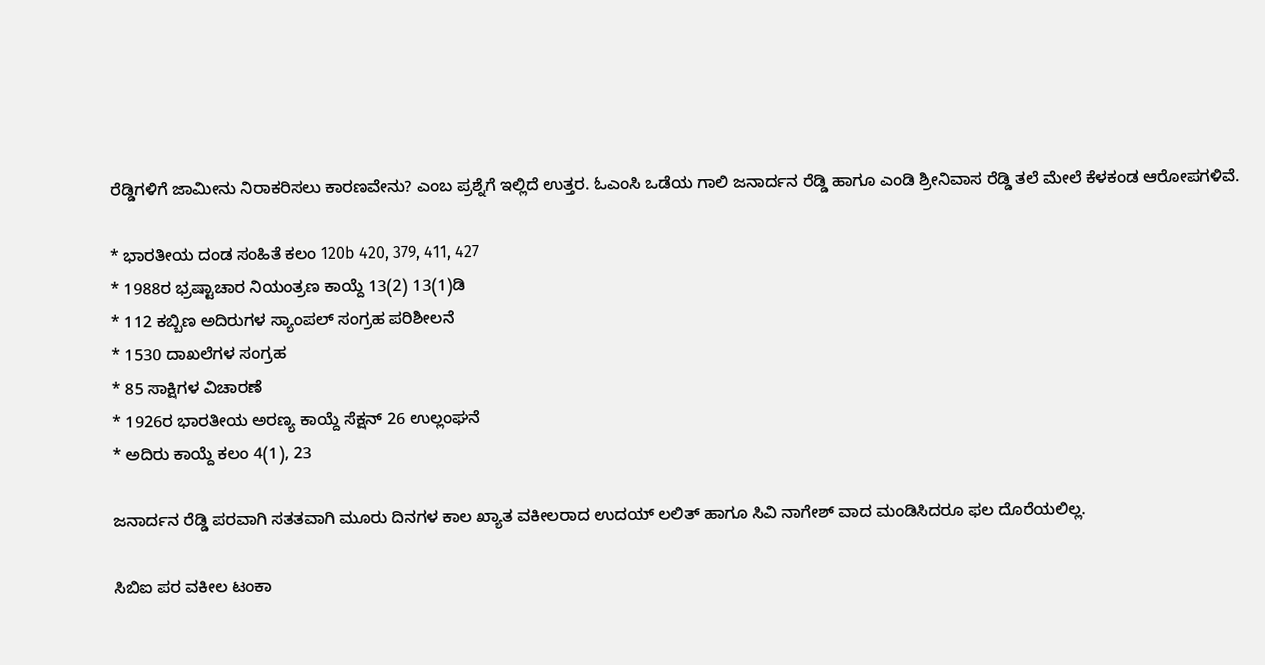ರೆಡ್ಡಿಗಳಿಗೆ ಜಾಮೀನು ನಿರಾಕರಿಸಲು ಕಾರಣವೇನು? ಎಂಬ ಪ್ರಶ್ನೆಗೆ ಇಲ್ಲಿದೆ ಉತ್ತರ. ಓಎಂಸಿ ಒಡೆಯ ಗಾಲಿ ಜನಾರ್ದನ ರೆಡ್ಡಿ ಹಾಗೂ ಎಂಡಿ ಶ್ರೀನಿವಾಸ ರೆಡ್ಡಿ ತಲೆ ಮೇಲೆ ಕೆಳಕಂಡ ಆರೋಪಗಳಿವೆ.

* ಭಾರತೀಯ ದಂಡ ಸಂಹಿತೆ ಕಲಂ 120b 420, 379, 411, 427
* 1988ರ ಭ್ರಷ್ಟಾಚಾರ ನಿಯಂತ್ರಣ ಕಾಯ್ದೆ 13(2) 13(1)ಡಿ
* 112 ಕಬ್ಬಿಣ ಅದಿರುಗಳ ಸ್ಯಾಂಪಲ್ ಸಂಗ್ರಹ ಪರಿಶೀಲನೆ
* 1530 ದಾಖಲೆಗಳ ಸಂಗ್ರಹ
* 85 ಸಾಕ್ಷಿಗಳ ವಿಚಾರಣೆ
* 1926ರ ಭಾರತೀಯ ಅರಣ್ಯ ಕಾಯ್ದೆ ಸೆಕ್ಷನ್ 26 ಉಲ್ಲಂಘನೆ
* ಅದಿರು ಕಾಯ್ದೆ ಕಲಂ 4(1), 23

ಜನಾರ್ದನ ರೆಡ್ಡಿ ಪರವಾಗಿ ಸತತವಾಗಿ ಮೂರು ದಿನಗಳ ಕಾಲ ಖ್ಯಾತ ವಕೀಲರಾದ ಉದಯ್ ಲಲಿತ್ ಹಾಗೂ ಸಿವಿ ನಾಗೇಶ್ ವಾದ ಮಂಡಿಸಿದರೂ ಫಲ ದೊರೆಯಲಿಲ್ಲ.

ಸಿಬಿಐ ಪರ ವಕೀಲ ಟಂಕಾ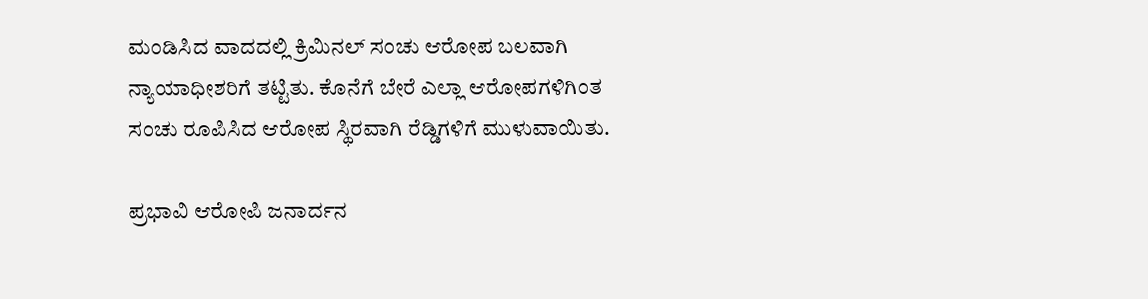ಮಂಡಿಸಿದ ವಾದದಲ್ಲಿ ಕ್ರಿಮಿನಲ್ ಸಂಚು ಆರೋಪ ಬಲವಾಗಿ ನ್ಯಾಯಾಧೀಶರಿಗೆ ತಟ್ಟಿತು. ಕೊನೆಗೆ ಬೇರೆ ಎಲ್ಲಾ ಆರೋಪಗಳಿಗಿಂತ ಸಂಚು ರೂಪಿಸಿದ ಆರೋಪ ಸ್ಥಿರವಾಗಿ ರೆಡ್ಡಿಗಳಿಗೆ ಮುಳುವಾಯಿತು.

ಪ್ರಭಾವಿ ಆರೋಪಿ ಜನಾರ್ದನ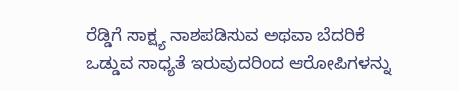ರೆಡ್ಡಿಗೆ ಸಾಕ್ಷ್ಯ ನಾಶಪಡಿಸುವ ಅಥವಾ ಬೆದರಿಕೆ ಒಡ್ಡುವ ಸಾಧ್ಯತೆ ಇರುವುದರಿಂದ ಆರೋಪಿಗಳನ್ನು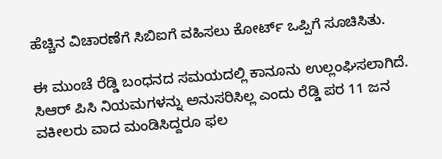ಹೆಚ್ಚಿನ ವಿಚಾರಣೆಗೆ ಸಿಬಿಐಗೆ ವಹಿಸಲು ಕೋರ್ಟ್ ಒಪ್ಪಿಗೆ ಸೂಚಿಸಿತು.

ಈ ಮುಂಚೆ ರೆಡ್ಡಿ ಬಂಧನದ ಸಮಯದಲ್ಲಿ ಕಾನೂನು ಉಲ್ಲಂಘಿಸಲಾಗಿದೆ. ಸಿಆರ್ ಪಿಸಿ ನಿಯಮಗಳನ್ನು ಅನುಸರಿಸಿಲ್ಲ ಎಂದು ರೆಡ್ಡಿ ಪರ 11 ಜನ ವಕೀಲರು ವಾದ ಮಂಡಿಸಿದ್ದರೂ ಫಲ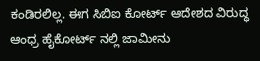ಕಂಡಿರಲಿಲ್ಲ. ಈಗ ಸಿಬಿಐ ಕೋರ್ಟ್ ಆದೇಶದ ವಿರುದ್ಧ ಆಂಧ್ರ ಹೈಕೋರ್ಟ್ ನಲ್ಲಿ ಜಾಮೀನು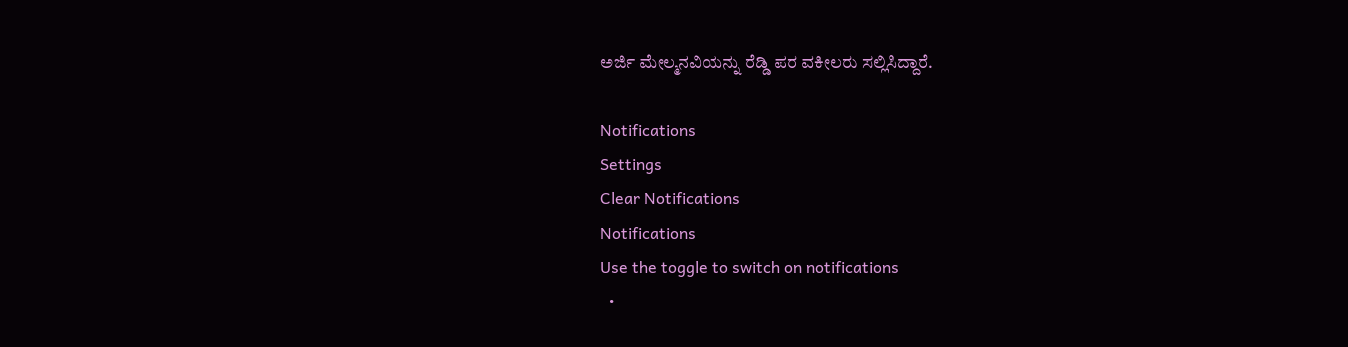ಅರ್ಜಿ ಮೇಲ್ಮನವಿಯನ್ನು ರೆಡ್ಡಿ ಪರ ವಕೀಲರು ಸಲ್ಲಿಸಿದ್ದಾರೆ.

Notifications
Settings
Clear Notifications
Notifications
Use the toggle to switch on notifications
  •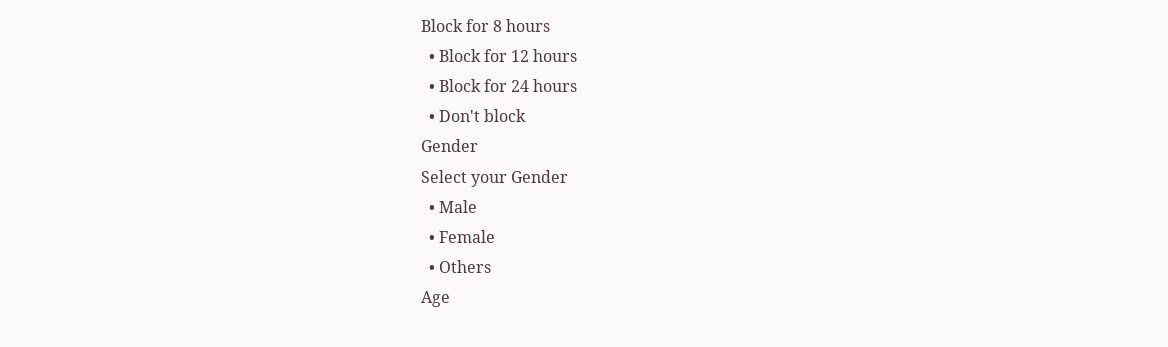Block for 8 hours
  • Block for 12 hours
  • Block for 24 hours
  • Don't block
Gender
Select your Gender
  • Male
  • Female
  • Others
Age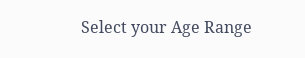Select your Age Range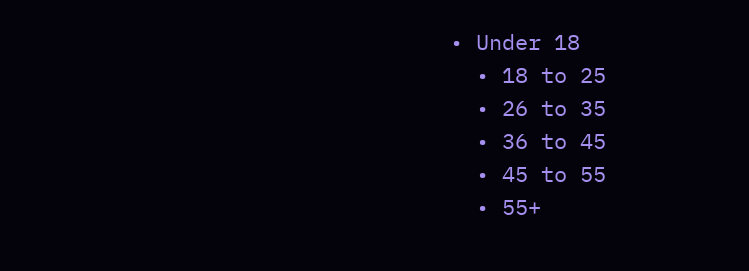• Under 18
  • 18 to 25
  • 26 to 35
  • 36 to 45
  • 45 to 55
  • 55+